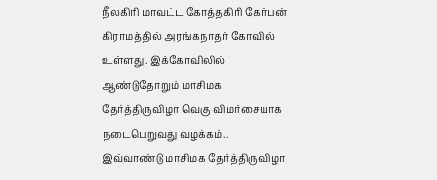நீலகிரி மாவட்ட கோத்தகிரி கேர்பன் கிராமத்தில் அரங்கநாதர் கோவில் உள்ளது. இக்கோவிலில் ஆண்டுதோறும் மாசிமக தேர்த்திருவிழா வெகு விமர்சையாக நடைபெறுவது வழக்கம்..
இவ்வாண்டு மாசிமக தேர்த்திருவிழா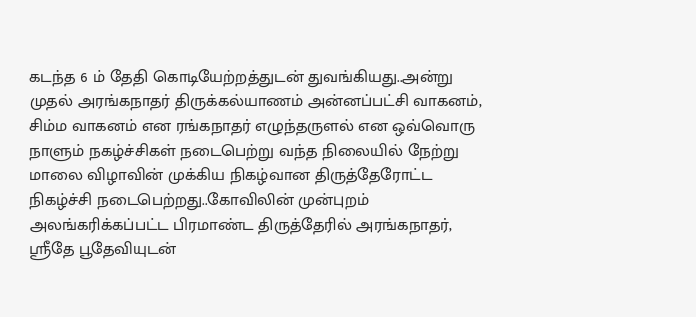கடந்த 6 ம் தேதி கொடியேற்றத்துடன் துவங்கியது..அன்று முதல் அரங்கநாதர் திருக்கல்யாணம் அன்னப்பட்சி வாகனம், சிம்ம வாகனம் என ரங்கநாதர் எழுந்தருளல் என ஒவ்வொரு நாளும் நகழ்ச்சிகள் நடைபெற்று வந்த நிலையில் நேற்று மாலை விழாவின் முக்கிய நிகழ்வான திருத்தேரோட்ட நிகழ்ச்சி நடைபெற்றது..கோவிலின் முன்புறம் அலங்கரிக்கப்பட்ட பிரமாண்ட திருத்தேரில் அரங்கநாதர், ஸ்ரீதே பூதேவியுடன்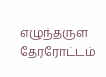எழுந்தருள தேரரோட்டம்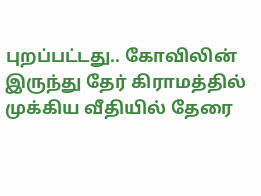புறப்பட்டது.. கோவிலின் இருந்து தேர் கிராமத்தில் முக்கிய வீதியில் தேரை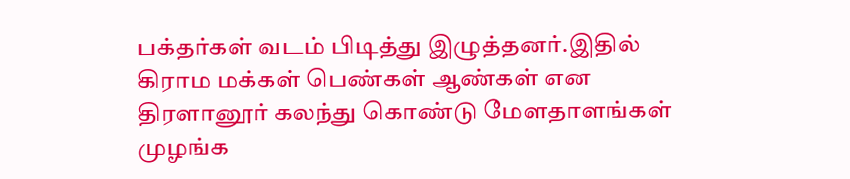பக்தர்கள் வடம் பிடித்து இழுத்தனர்.இதில் கிராம மக்கள் பெண்கள் ஆண்கள் என திரளானூர் கலந்து கொண்டு மேளதாளங்கள் முழங்க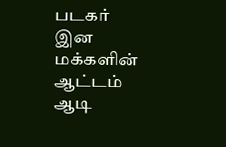படகர் இன மக்களின் ஆட்டம் ஆடி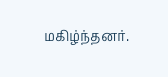மகிழ்ந்தனர்.